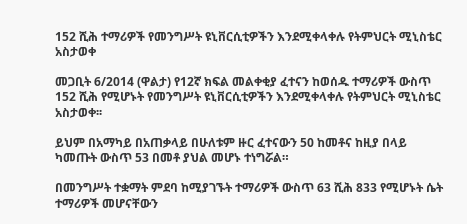152 ሺሕ ተማሪዎች የመንግሥት ዩኒቨርሲቲዎችን እንደሚቀላቀሉ የትምህርት ሚኒስቴር አስታወቀ

መጋቢት 6/2014 (ዋልታ) የ12ኛ ክፍል መልቀቂያ ፈተናን ከወሰዱ ተማሪዎች ውስጥ 152 ሺሕ የሚሆኑት የመንግሥት ዩኒቨርሲቲዎችን እንደሚቀላቀሉ የትምህርት ሚኒስቴር አስታወቀ፡፡

ይህም በአማካይ በአጠቃላይ በሁለቱም ዙር ፈተናውን 50 ከመቶና ከዚያ በላይ ካመጡት ውስጥ 53 በመቶ ያህል መሆኑ ተነግሯል።

በመንግሥት ተቋማት ምደባ ከሚያገኙት ተማሪዎች ውስጥ 63 ሺሕ 833 የሚሆኑት ሴት ተማሪዎች መሆናቸውን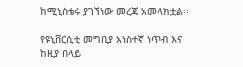ከሚኒስቴሩ ያገኘነው መረጃ አመላክቷል፡፡

የዩኒቨርሲቲ መግቢያ አነስተኛ ነጥብ እና ከዚያ በላይ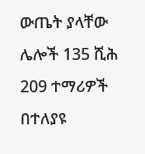ውጤት ያላቸው ሌሎች 135 ሺሕ 209 ተማሪዎች በተለያዩ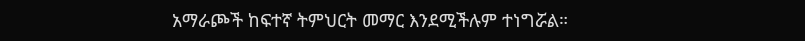አማራጮች ከፍተኛ ትምህርት መማር እንደሚችሉም ተነግሯል።